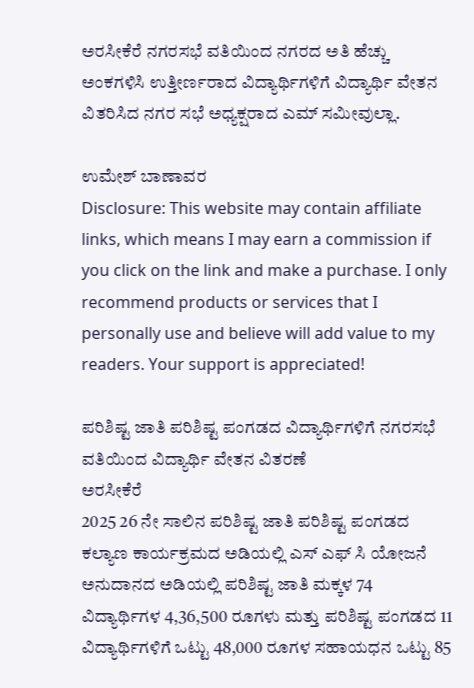ಅರಸೀಕೆರೆ ನಗರಸಭೆ ವತಿಯಿಂದ ನಗರದ ಅತಿ ಹೆಚ್ಚು ಅಂಕಗಳಿಸಿ ಉತ್ತೀರ್ಣರಾದ ವಿದ್ಯಾರ್ಥಿಗಳಿಗೆ ವಿದ್ಯಾರ್ಥಿ ವೇತನ ವಿತರಿಸಿದ ನಗರ ಸಭೆ ಅಧ್ಯಕ್ಷರಾದ ಎಮ್ ಸಮೀವುಲ್ಲಾ.

ಉಮೇಶ್ ಬಾಣಾವರ
Disclosure: This website may contain affiliate links, which means I may earn a commission if you click on the link and make a purchase. I only recommend products or services that I personally use and believe will add value to my readers. Your support is appreciated!

ಪರಿಶಿಷ್ಟ ಜಾತಿ ಪರಿಶಿಷ್ಟ ಪಂಗಡದ ವಿದ್ಯಾರ್ಥಿಗಳಿಗೆ ನಗರಸಭೆ ವತಿಯಿಂದ ವಿದ್ಯಾರ್ಥಿ ವೇತನ ವಿತರಣೆ
ಅರಸೀಕೆರೆ
2025 26 ನೇ ಸಾಲಿನ ಪರಿಶಿಷ್ಟ ಜಾತಿ ಪರಿಶಿಷ್ಟ ಪಂಗಡದ ಕಲ್ಯಾಣ ಕಾರ್ಯಕ್ರಮದ ಅಡಿಯಲ್ಲಿ ಎಸ್ ಎಫ್ ಸಿ ಯೋಜನೆ ಅನುದಾನದ ಅಡಿಯಲ್ಲಿ ಪರಿಶಿಷ್ಟ ಜಾತಿ ಮಕ್ಕಳ 74 ವಿದ್ಯಾರ್ಥಿಗಳ 4,36,500 ರೂಗಳು ಮತ್ತು ಪರಿಶಿಷ್ಟ ಪಂಗಡದ 11 ವಿದ್ಯಾರ್ಥಿಗಳಿಗೆ ಒಟ್ಟು 48,000 ರೂಗಳ ಸಹಾಯಧನ ಒಟ್ಟು 85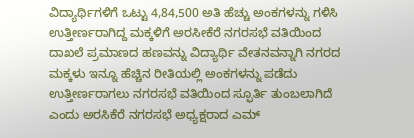ವಿದ್ಯಾರ್ಥಿಗಳಿಗೆ ಒಟ್ಟು 4,84,500 ಅತಿ ಹೆಚ್ಚು ಅಂಕಗಳನ್ನು ಗಳಿಸಿ ಉತ್ತೀರ್ಣರಾಗಿದ್ದ ಮಕ್ಕಳಿಗೆ ಅರಸೀಕೆರೆ ನಗರಸಭೆ ವತಿಯಿಂದ ದಾಖಲೆ ಪ್ರಮಾಣದ ಹಣವನ್ನು ವಿದ್ಯಾರ್ಥಿ ವೇತನವನ್ನಾಗಿ ನಗರದ ಮಕ್ಕಳು ಇನ್ನೂ ಹೆಚ್ಚಿನ ರೀತಿಯಲ್ಲಿ ಅಂಕಗಳನ್ನು ಪಡೆದು ಉತ್ತೀರ್ಣರಾಗಲು ನಗರಸಭೆ ವತಿಯಿಂದ ಸ್ಫೂರ್ತಿ ತುಂಬಲಾಗಿದೆ ಎಂದು ಅರಸಿಕೆರೆ ನಗರಸಭೆ ಅಧ್ಯಕ್ಷರಾದ ಎಮ್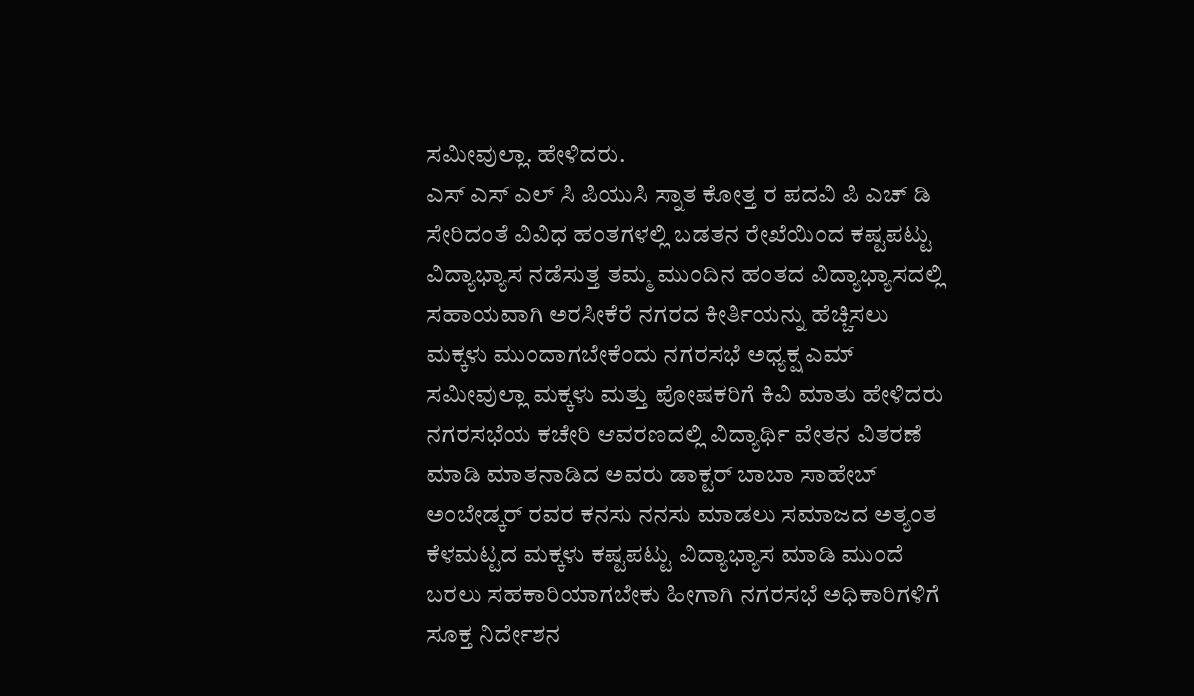ಸಮೀವುಲ್ಲಾ. ಹೇಳಿದರು.
ಎಸ್ ಎಸ್ ಎಲ್ ಸಿ ಪಿಯುಸಿ ಸ್ನಾತ ಕೋತ್ತ ರ ಪದವಿ ಪಿ ಎಚ್ ಡಿ ಸೇರಿದಂತೆ ವಿವಿಧ ಹಂತಗಳಲ್ಲಿ ಬಡತನ ರೇಖೆಯಿಂದ ಕಷ್ಟಪಟ್ಟು ವಿದ್ಯಾಭ್ಯಾಸ ನಡೆಸುತ್ತ ತಮ್ಮ ಮುಂದಿನ ಹಂತದ ವಿದ್ಯಾಭ್ಯಾಸದಲ್ಲಿ ಸಹಾಯವಾಗಿ ಅರಸೀಕೆರೆ ನಗರದ ಕೀರ್ತಿಯನ್ನು ಹೆಚ್ಚಿಸಲು ಮಕ್ಕಳು ಮುಂದಾಗಬೇಕೆಂದು ನಗರಸಭೆ ಅಧ್ಯಕ್ಷ ಎಮ್ ಸಮೀವುಲ್ಲಾ ಮಕ್ಕಳು ಮತ್ತು ಪೋಷಕರಿಗೆ ಕಿವಿ ಮಾತು ಹೇಳಿದರು ನಗರಸಭೆಯ ಕಚೇರಿ ಆವರಣದಲ್ಲಿ ವಿದ್ಯಾರ್ಥಿ ವೇತನ ವಿತರಣೆ ಮಾಡಿ ಮಾತನಾಡಿದ ಅವರು ಡಾಕ್ಟರ್ ಬಾಬಾ ಸಾಹೇಬ್ ಅಂಬೇಡ್ಕರ್ ರವರ ಕನಸು ನನಸು ಮಾಡಲು ಸಮಾಜದ ಅತ್ಯಂತ ಕೆಳಮಟ್ಟದ ಮಕ್ಕಳು ಕಷ್ಟಪಟ್ಟು ವಿದ್ಯಾಭ್ಯಾಸ ಮಾಡಿ ಮುಂದೆ ಬರಲು ಸಹಕಾರಿಯಾಗಬೇಕು ಹೀಗಾಗಿ ನಗರಸಭೆ ಅಧಿಕಾರಿಗಳಿಗೆ ಸೂಕ್ತ ನಿರ್ದೇಶನ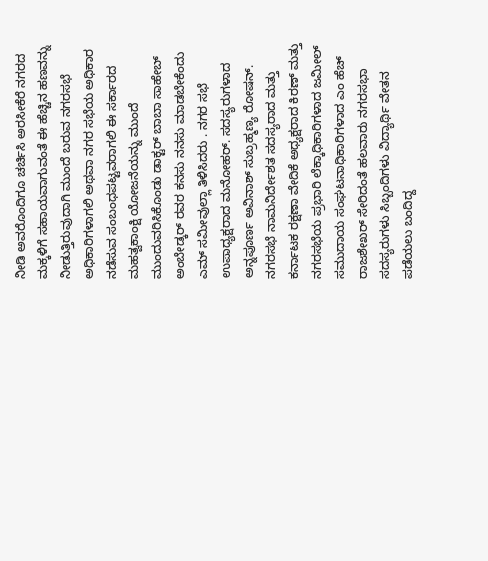ನೀಡಿ ಅವರೊಂದಿಗೂ ಚರ್ಚಿಸಿ ಅರಸೀಕೆರೆ ನಗರದ ಮಕ್ಕಳಿಗೆ ಸಹಾಯವಾಗುವಂತೆ ಈ ಹೆಚ್ಚಿನ ಹಣವನ್ನು ನೀಡುತ್ತಿರುವುದಾಗಿ ಮುಂದೆ ಬರುವ ನಗರಸಭೆ ಅಧಿಕಾರಿಗಳಾಗಲಿ ಅಥವಾ ನಗರ ಸಭೆಯ ಅಧಿಕಾರ ನಡೆಸುವ ಸಂಬಂಧಪಟ್ಟವರಾಗಲಿ ಈ ಸರ್ಕಾರದ ಮಹತ್ವಕಾಂಕ್ಷಿ ಯೋಜನೆಯನ್ನು ಮುಂದೆ ಮುಂದುವರಿಸಿಕೊಂಡು ಡಾಕ್ಟರ್ ಬಾಬಾ ಸಾಹೇಬ್ ಅಂಬೇಡ್ಕರ್ ರವರ ಕನಸು ನನಸು ಮಾಡಬೇಕೆಂದು ಎಮ್ ಸಮೀವುಲ್ಲಾ ತಿಳಿಸಿದರು . ನಗರ ಸಭೆ ಉಪಾಧ್ಯಕ್ಷರಾದ ಮನೋಹರ್. ಸದಸ್ಯರುಗಳಾದ ಅನ್ನಪೂರ್ಣ ಅವಿನಾಶ್ ಸುಬ್ರಹ್ಮಣ್ಯ ರೋಷನ್. ನಗರಸಭೆ ನಾಮನಿರ್ದೇಶತ ಸದಸ್ಯರಾದ ಮತ್ತು ಕರ್ನಾಟಕ ರಕ್ಷಣಾ ವೇದಿಕೆ ಅಧ್ಯಕ್ಷರಾದ ಕಿರಣ್ ಮತ್ತು ನಗರಸಭೆಯ ಪ್ರಭಾರಿ ಲೆಕ್ಕಾಧಿಕಾರಿಗಳಾದ ಜಮೀಲ್ ಸಮುದಾಯ ಸಂಘಟನಾಧಿಕಾರಿಗಳಾದ ಎಂ ಹೆಚ್ ರಾಜಶೇಖರ್ ಸೇರಿದಂತೆ ಹಲವಾರು ನಗರಸಭಾ ಸದಸ್ಯರುಗಳು ಸಿಬ್ಬಂದಿಗಳು ವಿದ್ಯಾರ್ಥಿ ವೇತನ ಪಡೆಯಲು ಬಂದಿದ್ದ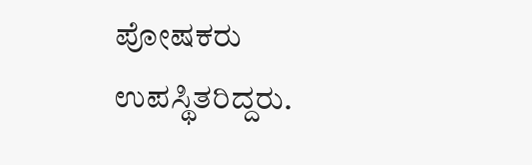ಪೋಷಕರು ಉಪಸ್ಥಿತರಿದ್ದರು.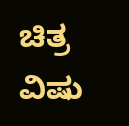ಚಿತ್ರ ವಿಷು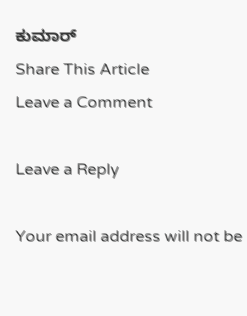ಕುಮಾರ್
Share This Article
Leave a Comment

Leave a Reply

Your email address will not be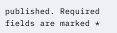published. Required fields are marked *